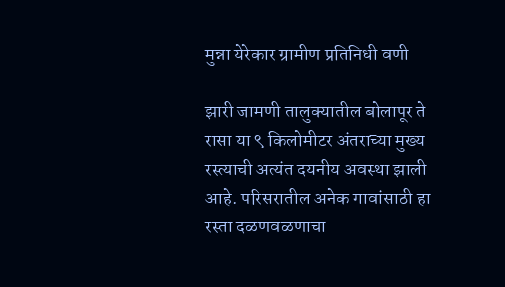मुन्ना येरेकार ग्रामीण प्रतिनिधी वणी

झारी जामणी तालुक्यातील बोलापूर ते रासा या ९ किलोमीटर अंतराच्या मुख्य रस्त्याची अत्यंत दयनीय अवस्था झाली आहे. परिसरातील अनेक गावांसाठी हा रस्ता दळणवळणाचा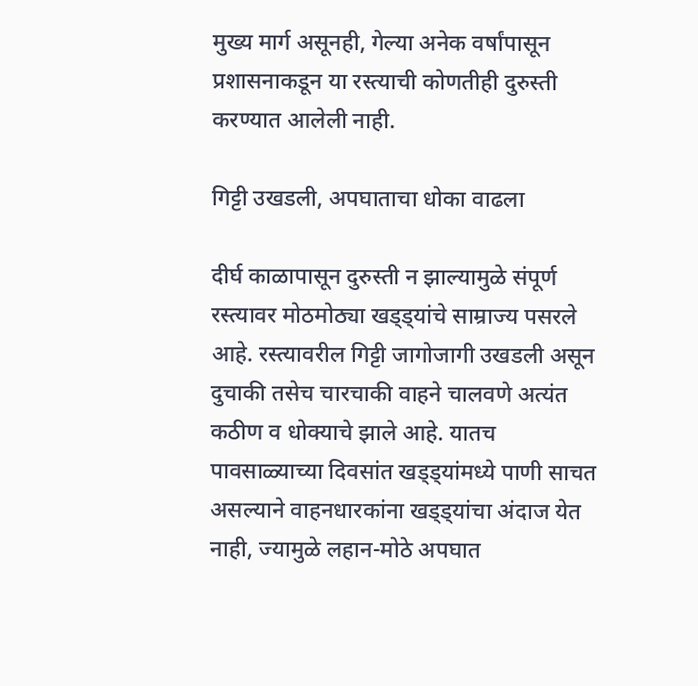मुख्य मार्ग असूनही, गेल्या अनेक वर्षांपासून प्रशासनाकडून या रस्त्याची कोणतीही दुरुस्ती करण्यात आलेली नाही.

गिट्टी उखडली, अपघाताचा धोका वाढला

दीर्घ काळापासून दुरुस्ती न झाल्यामुळे संपूर्ण रस्त्यावर मोठमोठ्या खड्ड्यांचे साम्राज्य पसरले आहे. रस्त्यावरील गिट्टी जागोजागी उखडली असून दुचाकी तसेच चारचाकी वाहने चालवणे अत्यंत कठीण व धोक्याचे झाले आहे. यातच पावसाळ्याच्या दिवसांत खड्ड्यांमध्ये पाणी साचत असल्याने वाहनधारकांना खड्ड्यांचा अंदाज येत नाही, ज्यामुळे लहान-मोठे अपघात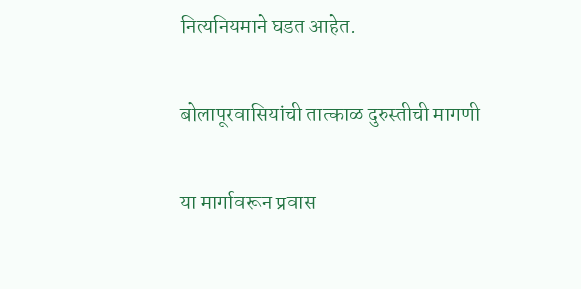नित्यनियमाने घडत आहेत.

बोलापूरवासियांची तात्काळ दुरुस्तीची मागणी

या मार्गावरून प्रवास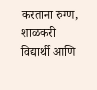करताना रुग्ण, शाळकरी विद्यार्थी आणि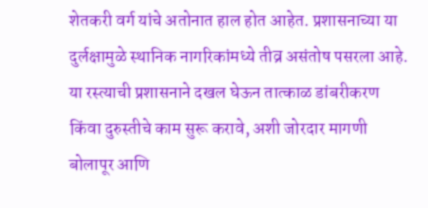शेतकरी वर्ग यांचे अतोनात हाल होत आहेत. प्रशासनाच्या या दुर्लक्षामुळे स्थानिक नागरिकांमध्ये तीव्र असंतोष पसरला आहे. या रस्त्याची प्रशासनाने दखल घेऊन तात्काळ डांबरीकरण किंवा दुरुस्तीचे काम सुरू करावे, अशी जोरदार मागणी बोलापूर आणि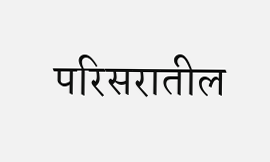परिसरातील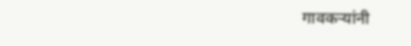गावकऱ्यांनी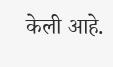केली आहे.